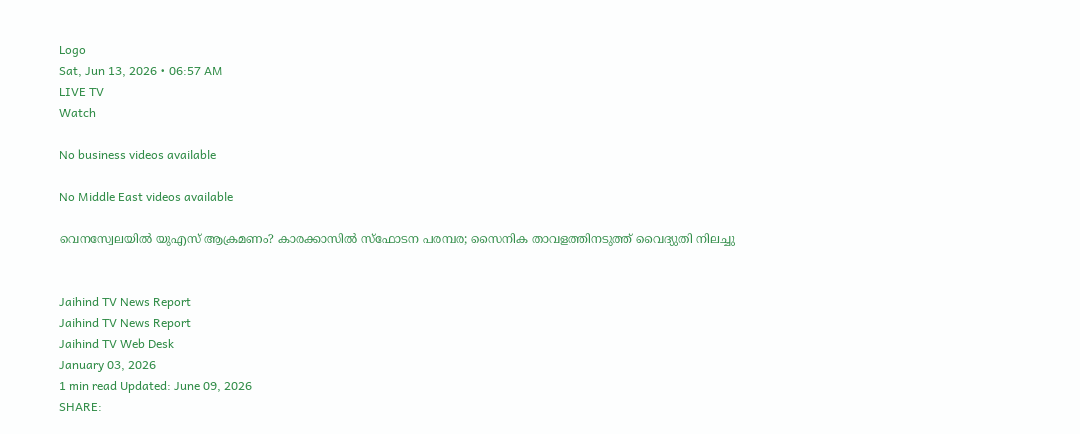Logo
Sat, Jun 13, 2026 • 06:57 AM
LIVE TV
Watch

No business videos available

No Middle East videos available

വെനസ്വേലയില്‍ യുഎസ് ആക്രമണം? കാരക്കാസില്‍ സ്‌ഫോടന പരമ്പര; സൈനിക താവളത്തിനടുത്ത് വൈദ്യുതി നിലച്ചു


Jaihind TV News Report
Jaihind TV News Report
Jaihind TV Web Desk
January 03, 2026
1 min read Updated: June 09, 2026
SHARE: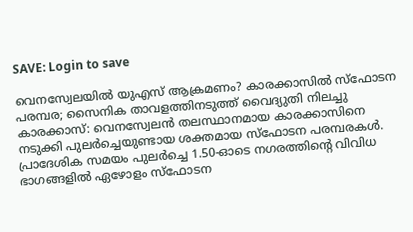SAVE: Login to save

വെനസ്വേലയില്‍ യുഎസ് ആക്രമണം? കാരക്കാസില്‍ സ്‌ഫോടന പരമ്പര; സൈനിക താവളത്തിനടുത്ത് വൈദ്യുതി നിലച്ചു
കാരക്കാസ്: വെനസ്വേലന്‍ തലസ്ഥാനമായ കാരക്കാസിനെ നടുക്കി പുലര്‍ച്ചെയുണ്ടായ ശക്തമായ സ്‌ഫോടന പരമ്പരകള്‍. പ്രാദേശിക സമയം പുലര്‍ച്ചെ 1.50-ഓടെ നഗരത്തിന്റെ വിവിധ ഭാഗങ്ങളില്‍ ഏഴോളം സ്‌ഫോടന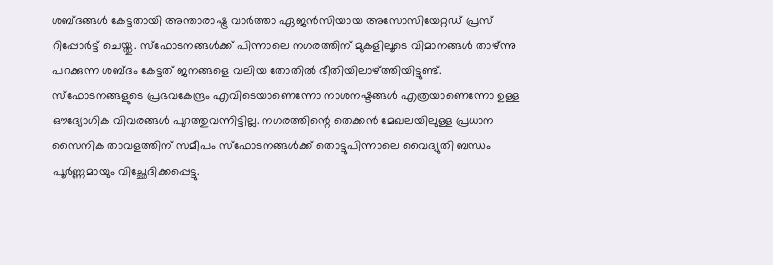ശബ്ദങ്ങള്‍ കേട്ടതായി അന്താരാഷ്ട്ര വാര്‍ത്താ ഏജന്‍സിയായ അസോസിയേറ്റഡ് പ്രസ് റിപ്പോര്‍ട്ട് ചെയ്തു. സ്‌ഫോടനങ്ങള്‍ക്ക് പിന്നാലെ നഗരത്തിന് മുകളിലൂടെ വിമാനങ്ങള്‍ താഴ്ന്നു പറക്കുന്ന ശബ്ദം കേട്ടത് ജനങ്ങളെ വലിയ തോതില്‍ ഭീതിയിലാഴ്ത്തിയിട്ടുണ്ട്. സ്‌ഫോടനങ്ങളുടെ പ്രഭവകേന്ദ്രം എവിടെയാണെന്നോ നാശനഷ്ടങ്ങള്‍ എത്രയാണെന്നോ ഉള്ള ഔദ്യോഗിക വിവരങ്ങള്‍ പുറത്തുവന്നിട്ടില്ല. നഗരത്തിന്റെ തെക്കന്‍ മേഖലയിലുള്ള പ്രധാന സൈനിക താവളത്തിന് സമീപം സ്‌ഫോടനങ്ങള്‍ക്ക് തൊട്ടുപിന്നാലെ വൈദ്യുതി ബന്ധം പൂര്‍ണ്ണമായും വിച്ഛേദിക്കപ്പെട്ടു.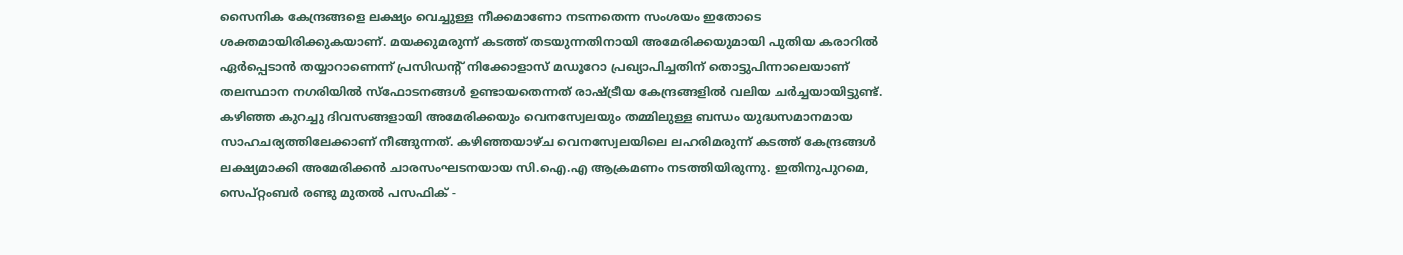സൈനിക കേന്ദ്രങ്ങളെ ലക്ഷ്യം വെച്ചുള്ള നീക്കമാണോ നടന്നതെന്ന സംശയം ഇതോടെ ശക്തമായിരിക്കുകയാണ്. മയക്കുമരുന്ന് കടത്ത് തടയുന്നതിനായി അമേരിക്കയുമായി പുതിയ കരാറില്‍ ഏര്‍പ്പെടാന്‍ തയ്യാറാണെന്ന് പ്രസിഡന്റ് നിക്കോളാസ് മഡൂറോ പ്രഖ്യാപിച്ചതിന് തൊട്ടുപിന്നാലെയാണ് തലസ്ഥാന നഗരിയില്‍ സ്‌ഫോടനങ്ങള്‍ ഉണ്ടായതെന്നത് രാഷ്ട്രീയ കേന്ദ്രങ്ങളില്‍ വലിയ ചര്‍ച്ചയായിട്ടുണ്ട്. കഴിഞ്ഞ കുറച്ചു ദിവസങ്ങളായി അമേരിക്കയും വെനസ്വേലയും തമ്മിലുള്ള ബന്ധം യുദ്ധസമാനമായ സാഹചര്യത്തിലേക്കാണ് നീങ്ങുന്നത്. കഴിഞ്ഞയാഴ്ച വെനസ്വേലയിലെ ലഹരിമരുന്ന് കടത്ത് കേന്ദ്രങ്ങള്‍ ലക്ഷ്യമാക്കി അമേരിക്കന്‍ ചാരസംഘടനയായ സി.ഐ.എ ആക്രമണം നടത്തിയിരുന്നു. ഇതിനുപുറമെ, സെപ്റ്റംബര്‍ രണ്ടു മുതല്‍ പസഫിക് -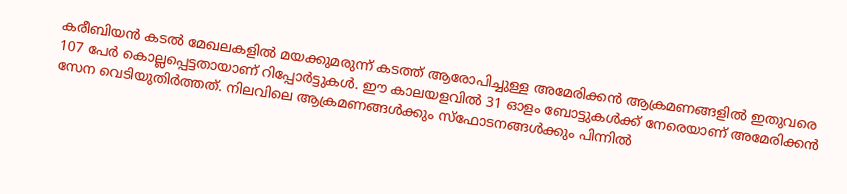കരീബിയന്‍ കടല്‍ മേഖലകളില്‍ മയക്കുമരുന്ന് കടത്ത് ആരോപിച്ചുള്ള അമേരിക്കന്‍ ആക്രമണങ്ങളില്‍ ഇതുവരെ 107 പേര്‍ കൊല്ലപ്പെട്ടതായാണ് റിപ്പോര്‍ട്ടുകള്‍. ഈ കാലയളവില്‍ 31 ഓളം ബോട്ടുകള്‍ക്ക് നേരെയാണ് അമേരിക്കന്‍ സേന വെടിയുതിര്‍ത്തത്. നിലവിലെ ആക്രമണങ്ങള്‍ക്കും സ്‌ഫോടനങ്ങള്‍ക്കും പിന്നില്‍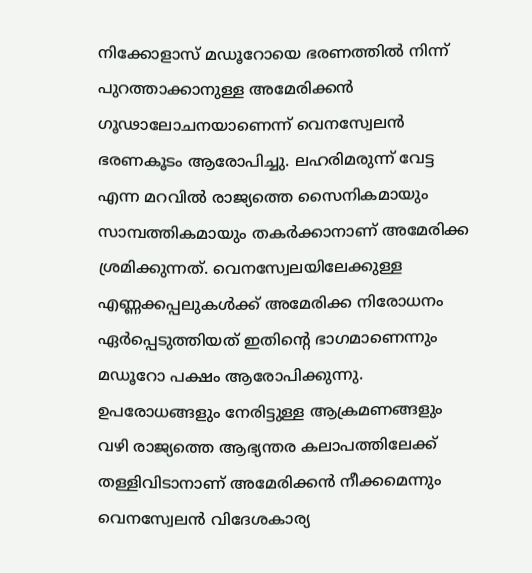നിക്കോളാസ് മഡൂറോയെ ഭരണത്തില്‍ നിന്ന് പുറത്താക്കാനുള്ള അമേരിക്കന്‍ ഗൂഢാലോചനയാണെന്ന് വെനസ്വേലന്‍ ഭരണകൂടം ആരോപിച്ചു. ലഹരിമരുന്ന് വേട്ട എന്ന മറവില്‍ രാജ്യത്തെ സൈനികമായും സാമ്പത്തികമായും തകര്‍ക്കാനാണ് അമേരിക്ക ശ്രമിക്കുന്നത്. വെനസ്വേലയിലേക്കുള്ള എണ്ണക്കപ്പലുകള്‍ക്ക് അമേരിക്ക നിരോധനം ഏര്‍പ്പെടുത്തിയത് ഇതിന്റെ ഭാഗമാണെന്നും മഡൂറോ പക്ഷം ആരോപിക്കുന്നു. ഉപരോധങ്ങളും നേരിട്ടുള്ള ആക്രമണങ്ങളും വഴി രാജ്യത്തെ ആഭ്യന്തര കലാപത്തിലേക്ക് തള്ളിവിടാനാണ് അമേരിക്കന്‍ നീക്കമെന്നും വെനസ്വേലന്‍ വിദേശകാര്യ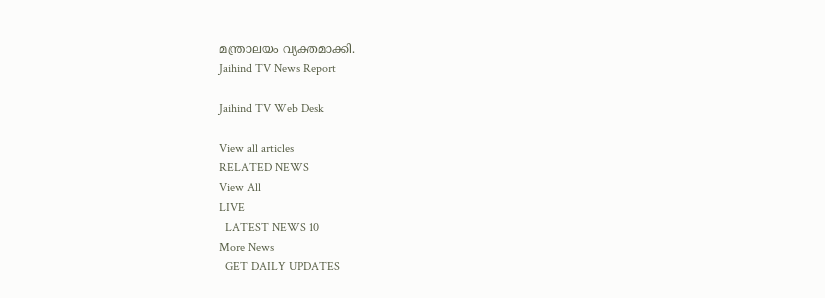മന്ത്രാലയം വ്യക്തമാക്കി.
Jaihind TV News Report

Jaihind TV Web Desk

View all articles
RELATED NEWS
View All
LIVE
  LATEST NEWS 10
More News
  GET DAILY UPDATES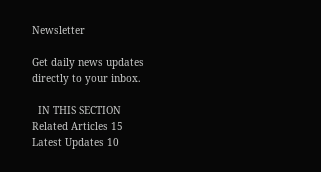Newsletter

Get daily news updates directly to your inbox.

  IN THIS SECTION
Related Articles 15
Latest Updates 10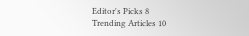Editor's Picks 8
Trending Articles 10